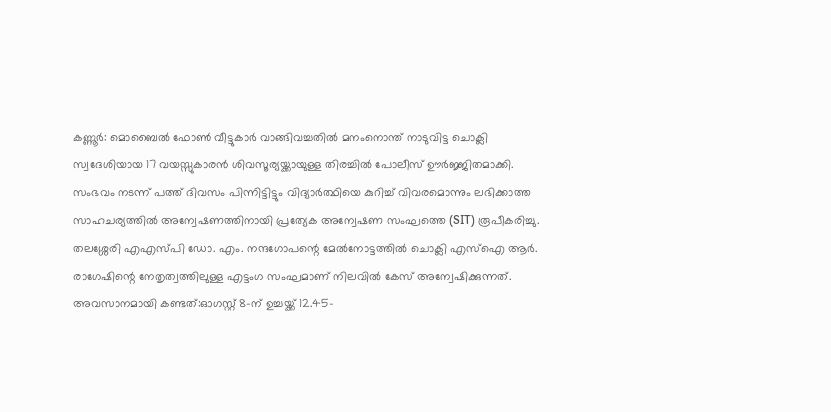കണ്ണൂർ: മൊബൈൽ ഫോൺ വീട്ടുകാർ വാങ്ങിവച്ചതിൽ മനംനൊന്ത് നാടുവിട്ട ചൊക്ലി സ്വദേശിയായ 17 വയസ്സുകാരൻ ശിവസൂര്യയ്ക്കായുള്ള തിരച്ചിൽ പോലീസ് ഊർജ്ജിതമാക്കി. സംഭവം നടന്ന് പത്ത് ദിവസം പിന്നിട്ടിട്ടും വിദ്യാർത്ഥിയെ കുറിച്ച് വിവരമൊന്നും ലഭിക്കാത്ത സാഹചര്യത്തിൽ അന്വേഷണത്തിനായി പ്രത്യേക അന്വേഷണ സംഘത്തെ (SIT) രൂപീകരിച്ചു.
തലശ്ശേരി എഎസ്പി ഡോ. എം. നന്ദഗോപന്റെ മേൽനോട്ടത്തിൽ ചൊക്ലി എസ്ഐ ആർ. രാഗേഷിന്റെ നേതൃത്വത്തിലുള്ള എട്ടംഗ സംഘമാണ് നിലവിൽ കേസ് അന്വേഷിക്കുന്നത്.
അവസാനമായി കണ്ടത്:ഓഗസ്റ്റ് 8-ന് ഉച്ചയ്ക്ക് 12.45-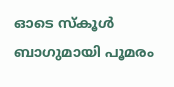ഓടെ സ്കൂൾ ബാഗുമായി പൂമരം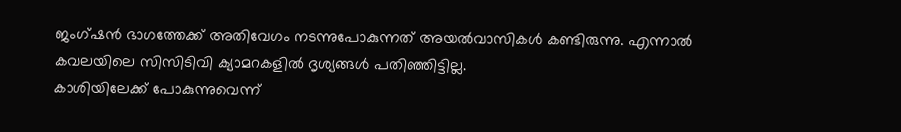ജംഗ്ഷൻ ഭാഗത്തേക്ക് അതിവേഗം നടന്നുപോകുന്നത് അയൽവാസികൾ കണ്ടിരുന്നു. എന്നാൽ കവലയിലെ സിസിടിവി ക്യാമറകളിൽ ദൃശ്യങ്ങൾ പതിഞ്ഞിട്ടില്ല.
കാശിയിലേക്ക് പോകുന്നുവെന്ന്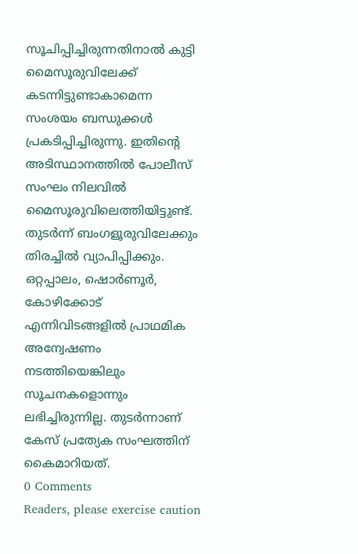സൂചിപ്പിച്ചിരുന്നതിനാൽ കുട്ടി മൈസൂരുവിലേക്ക് കടന്നിട്ടുണ്ടാകാമെന്ന സംശയം ബന്ധുക്കൾ പ്രകടിപ്പിച്ചിരുന്നു. ഇതിന്റെ അടിസ്ഥാനത്തിൽ പോലീസ് സംഘം നിലവിൽ മൈസൂരുവിലെത്തിയിട്ടുണ്ട്. തുടർന്ന് ബംഗളൂരുവിലേക്കും തിരച്ചിൽ വ്യാപിപ്പിക്കും.
ഒറ്റപ്പാലം, ഷൊർണൂർ, കോഴിക്കോട് എന്നിവിടങ്ങളിൽ പ്രാഥമിക അന്വേഷണം നടത്തിയെങ്കിലും സൂചനകളൊന്നും ലഭിച്ചിരുന്നില്ല. തുടർന്നാണ് കേസ് പ്രത്യേക സംഘത്തിന് കൈമാറിയത്.
0 Comments
Readers, please exercise caution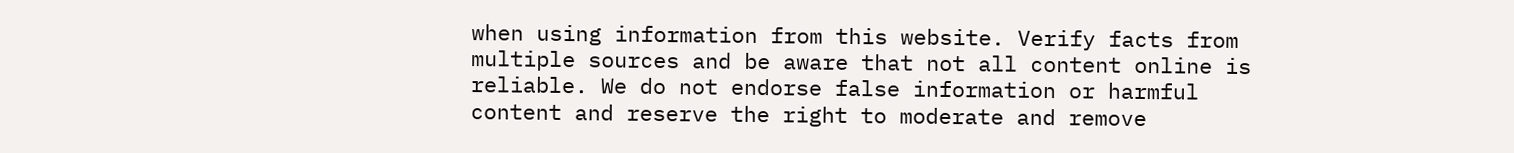when using information from this website. Verify facts from multiple sources and be aware that not all content online is reliable. We do not endorse false information or harmful content and reserve the right to moderate and remove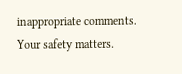inappropriate comments. Your safety matters.